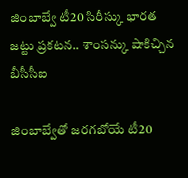జింబాబ్వే టీ20 సిరీస్కు భారత జట్టు ప్రకటన.. శాంసన్కు షాకిచ్చిన బీసీసీఐ

జింబాబ్వేతో జరగబోయే టీ20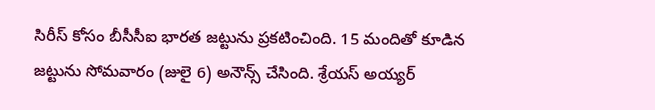సిరీస్ కోసం బీసీసీఐ భారత జట్టును ప్రకటించింది. 15 మందితో కూడిన జట్టును సోమవారం (జులై 6) అనౌన్స్ చేసింది. శ్రేయస్ అయ్యర్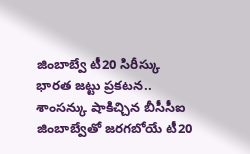జింబాబ్వే టీ20 సిరీస్కు భారత జట్టు ప్రకటన.. శాంసన్కు షాకిచ్చిన బీసీసీఐ
జింబాబ్వేతో జరగబోయే టీ20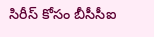సిరీస్ కోసం బీసీసీఐ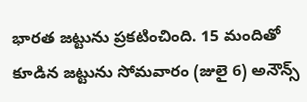భారత జట్టును ప్రకటించింది. 15 మందితో కూడిన జట్టును సోమవారం (జులై 6) అనౌన్స్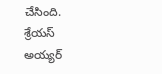చేసింది. శ్రేయస్ అయ్యర్